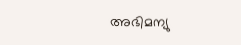അഭിമന്യു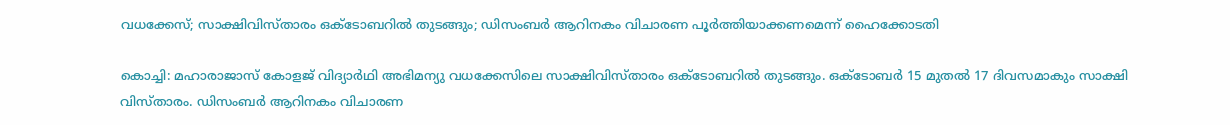വധക്കേസ്; സാക്ഷിവിസ്താരം ഒക്ടോബറിൽ തുടങ്ങും; ഡിസംബർ ആറിനകം വിചാരണ പൂർത്തിയാക്കണമെന്ന് ഹൈക്കോടതി

കൊച്ചി: മഹാരാജാസ് കോളജ് വിദ്യാർഥി അഭിമന്യു വധക്കേസിലെ സാക്ഷിവിസ്താരം ഒക്ടോബറിൽ തുടങ്ങും. ഒക്ടോബർ 15 മുതൽ 17 ദിവസമാകും സാക്ഷി വിസ്താരം. ഡിസംബർ ആറിനകം വിചാരണ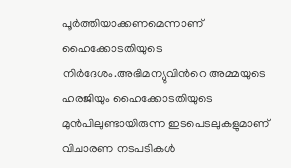പൂർത്തിയാക്കണമെന്നാണ് ഹൈക്കോടതിയുടെ നിർദേശം.അഭിമന്യുവിന്‍റെ അമ്മയുടെ ഹരജിയും ഹൈക്കോടതിയുടെ മുൻപിലുണ്ടായിരുന്ന ഇടപെടലുകളുമാണ് വിചാരണ നടപടികൾ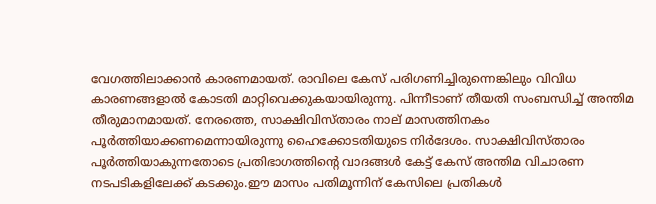വേഗത്തിലാക്കാൻ കാരണമായത്. രാവിലെ കേസ് പരിഗണിച്ചിരുന്നെങ്കിലും വിവിധ കാരണങ്ങളാൽ കോടതി മാറ്റിവെക്കുകയായിരുന്നു. പിന്നീടാണ് തീയതി സംബന്ധിച്ച് അന്തിമ തീരുമാനമായത്. നേരത്തെ, സാക്ഷിവിസ്താരം നാല് മാസത്തിനകം പൂർത്തിയാക്കണമെന്നായിരുന്നു ഹൈക്കോടതിയുടെ നിർദേശം. സാക്ഷിവിസ്താരം പൂർത്തിയാകുന്നതോടെ പ്രതിഭാഗത്തിന്‍റെ വാദങ്ങൾ കേട്ട് കേസ് അന്തിമ വിചാരണ നടപടികളിലേക്ക് കടക്കും.ഈ മാസം പതിമൂന്നിന് കേസിലെ പ്രതികൾ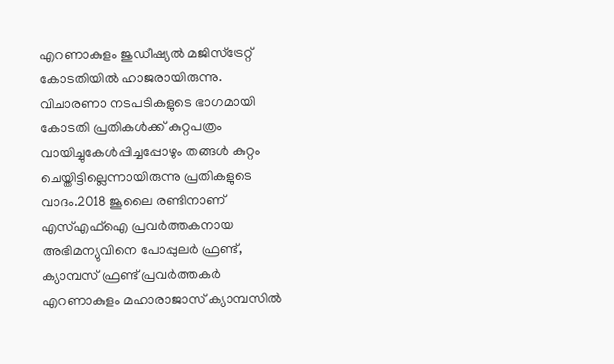എറണാകുളം ജുഡീഷ്യൽ മജിസ്ട്രേറ്റ് കോടതിയിൽ ഹാജരായിരുന്നു. വിചാരണാ നടപടികളുടെ ഭാഗമായി കോടതി പ്രതികൾക്ക് കുറ്റപത്രം വായിച്ചുകേൾപ്പിച്ചപ്പോഴും തങ്ങൾ കുറ്റം ചെയ്തിട്ടില്ലെന്നായിരുന്നു പ്രതികളുടെ വാദം.2018 ജൂലൈ രണ്ടിനാണ് എസ്എഫ്ഐ പ്രവർത്തകനായ അഭിമന്യുവിനെ പോപ്പുലർ ഫ്രണ്ട്, ക്യാമ്പസ് ഫ്രണ്ട് പ്രവർത്തകർ എറണാകുളം മഹാരാജാസ് ക്യാമ്പസിൽ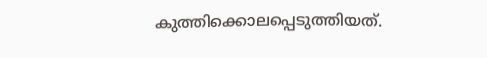കുത്തിക്കൊലപ്പെടുത്തിയത്.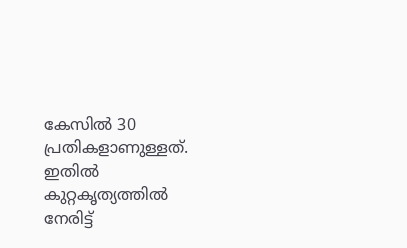കേസിൽ 30 പ്രതികളാണുള്ളത്. ഇതിൽ കുറ്റകൃത്യത്തിൽ നേരിട്ട്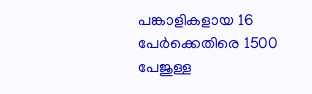പങ്കാളികളായ 16 പേർക്കെതിരെ 1500 പേജുള്ള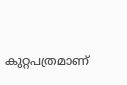കുറ്റപത്രമാണ്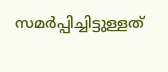സമർപ്പിച്ചിട്ടുള്ളത്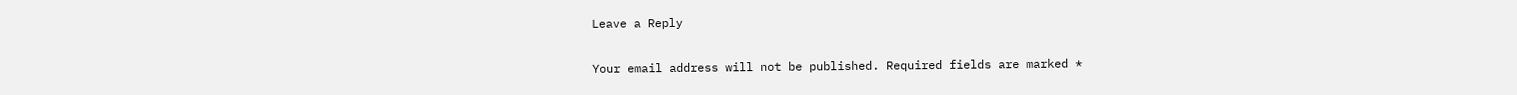Leave a Reply

Your email address will not be published. Required fields are marked *